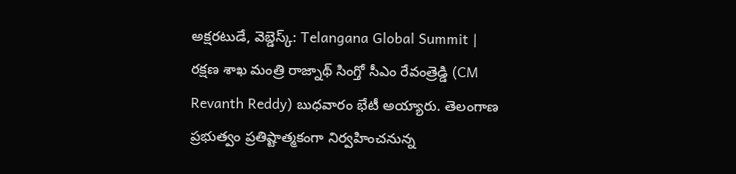అక్షరటుడే, వెబ్డెస్క్: Telangana Global Summit | రక్షణ శాఖ మంత్రి రాజ్నాథ్ సింగ్తో సీఎం రేవంత్రెడ్డి (CM Revanth Reddy) బుధవారం భేటీ అయ్యారు. తెలంగాణ ప్రభుత్వం ప్రతిష్టాత్మకంగా నిర్వహించనున్న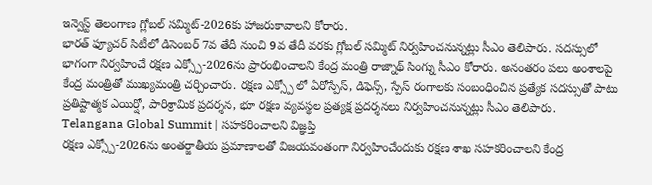ఇన్వెస్ట్ తెలంగాణ గ్లోబల్ సమ్మిట్-2026కు హాజరుకావాలని కోరారు.
భారత్ ఫ్యూచర్ సిటీలో డిసెంబర్ 7వ తేదీ నుంచి 9వ తేదీ వరకు గ్లోబల్ సమ్మిట్ నిర్వహించనున్నట్లు సీఎం తెలిపారు. సదస్సులో భాగంగా నిర్వహించే రక్షణ ఎక్స్పో-2026ను ప్రారంభించాలని కేంద్ర మంత్రి రాజ్నాథ్ సింగ్ను సీఎం కోరారు. అనంతరం పలు అంశాలపై కేంద్ర మంత్రితో ముఖ్యమంత్రి చర్చించారు. రక్షణ ఎక్స్పో లో ఏరోస్పేస్, డిఫెన్స్, స్పేస్ రంగాలకు సంబంధించిన ప్రత్యేక సదస్సుతో పాటు ప్రతిష్టాత్మక ఎయిర్షో, పారిశ్రామిక ప్రదర్శన, భూ రక్షణ వ్యవస్థల ప్రత్యక్ష ప్రదర్శనలు నిర్వహించనున్నట్లు సీఎం తెలిపారు.
Telangana Global Summit | సహకరించాలని విజ్ఞప్తి
రక్షణ ఎక్స్పో-2026ను అంతర్జాతీయ ప్రమాణాలతో విజయవంతంగా నిర్వహించేందుకు రక్షణ శాఖ సహకరించాలని కేంద్ర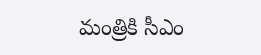మంత్రికి సీఎం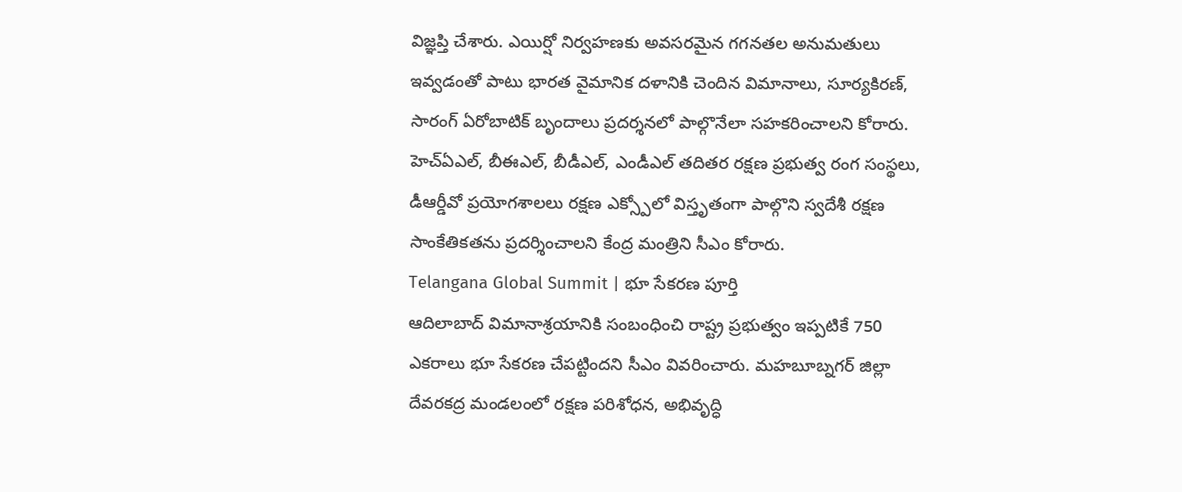విజ్ఞప్తి చేశారు. ఎయిర్షో నిర్వహణకు అవసరమైన గగనతల అనుమతులు ఇవ్వడంతో పాటు భారత వైమానిక దళానికి చెందిన విమానాలు, సూర్యకిరణ్, సారంగ్ ఏరోబాటిక్ బృందాలు ప్రదర్శనలో పాల్గొనేలా సహకరించాలని కోరారు. హెచ్ఏఎల్, బీఈఎల్, బీడీఎల్, ఎండీఎల్ తదితర రక్షణ ప్రభుత్వ రంగ సంస్థలు, డీఆర్డీవో ప్రయోగశాలలు రక్షణ ఎక్స్పోలో విస్తృతంగా పాల్గొని స్వదేశీ రక్షణ సాంకేతికతను ప్రదర్శించాలని కేంద్ర మంత్రిని సీఎం కోరారు.
Telangana Global Summit | భూ సేకరణ పూర్తి
ఆదిలాబాద్ విమానాశ్రయానికి సంబంధించి రాష్ట్ర ప్రభుత్వం ఇప్పటికే 750 ఎకరాలు భూ సేకరణ చేపట్టిందని సీఎం వివరించారు. మహబూబ్నగర్ జిల్లా దేవరకద్ర మండలంలో రక్షణ పరిశోధన, అభివృద్ధి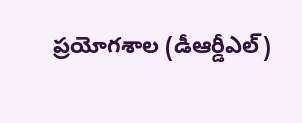ప్రయోగశాల (డీఆర్డీఎల్)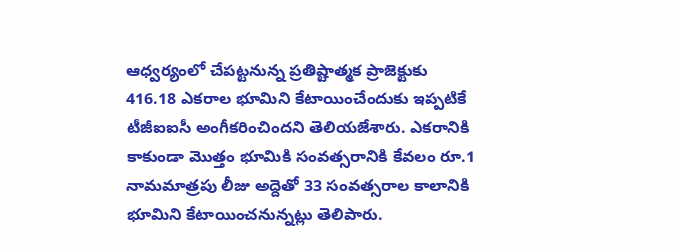ఆధ్వర్యంలో చేపట్టనున్న ప్రతిష్టాత్మక ప్రాజెక్టుకు 416.18 ఎకరాల భూమిని కేటాయించేందుకు ఇప్పటికే టీజీఐఐసీ అంగీకరించిందని తెలియజేశారు. ఎకరానికి కాకుండా మొత్తం భూమికి సంవత్సరానికి కేవలం రూ.1 నామమాత్రపు లీజు అద్దెతో 33 సంవత్సరాల కాలానికి భూమిని కేటాయించనున్నట్లు తెలిపారు.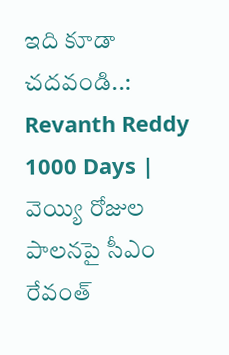ఇది కూడా చదవండి..: Revanth Reddy 1000 Days | వెయ్యి రోజుల పాలనపై సీఎం రేవంత్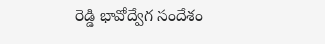రెడ్డి భావోద్వేగ సందేశం